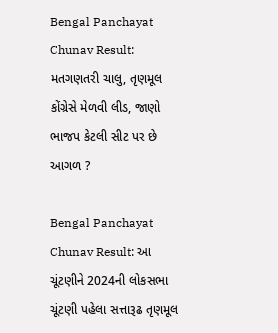Bengal Panchayat Chunav Result: મતગણતરી ચાલુ, તૃણમૂલ કોંગ્રેસે મેળવી લીડ, જાણો ભાજપ કેટલી સીટ પર છે આગળ ?

Bengal Panchayat Chunav Result: આ ચૂંટણીને 2024ની લોકસભા ચૂંટણી પહેલા સત્તારૂઢ તૃણમૂલ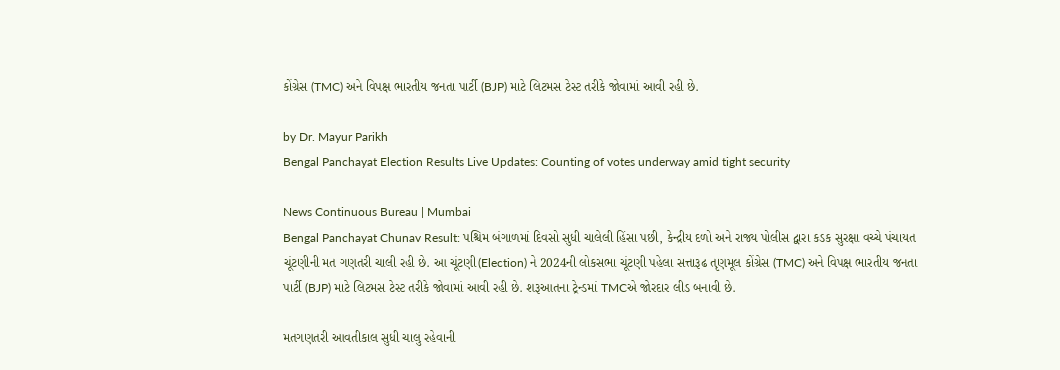કોંગ્રેસ (TMC) અને વિપક્ષ ભારતીય જનતા પાર્ટી (BJP) માટે લિટમસ ટેસ્ટ તરીકે જોવામાં આવી રહી છે.

by Dr. Mayur Parikh
Bengal Panchayat Election Results Live Updates: Counting of votes underway amid tight security

News Continuous Bureau | Mumbai
Bengal Panchayat Chunav Result: પશ્ચિમ બંગાળમાં દિવસો સુધી ચાલેલી હિંસા પછી, કેન્દ્રીય દળો અને રાજ્ય પોલીસ દ્વારા કડક સુરક્ષા વચ્ચે પંચાયત ચૂંટણીની મત ગણતરી ચાલી રહી છે. આ ચૂંટણી(Election) ને 2024ની લોકસભા ચૂંટણી પહેલા સત્તારૂઢ તૃણમૂલ કોંગ્રેસ (TMC) અને વિપક્ષ ભારતીય જનતા પાર્ટી (BJP) માટે લિટમસ ટેસ્ટ તરીકે જોવામાં આવી રહી છે. શરૂઆતના ટ્રેન્ડમાં TMCએ જોરદાર લીડ બનાવી છે.

મતગણતરી આવતીકાલ સુધી ચાલુ રહેવાની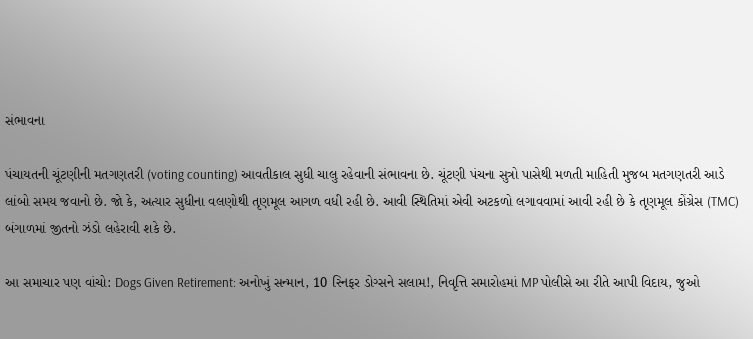સંભાવના

પંચાયતની ચૂંટણીની મતગણતરી (voting counting) આવતીકાલ સુધી ચાલુ રહેવાની સંભાવના છે. ચૂંટણી પંચના સુત્રો પાસેથી મળતી માહિતી મુજબ મતગણતરી આડે લાંબો સમય જવાનો છે. જો કે, અત્યાર સુધીના વલણોથી તૃણમૂલ આગળ વધી રહી છે. આવી સ્થિતિમાં એવી અટકળો લગાવવામાં આવી રહી છે કે તૃણમૂલ કોંગ્રેસ (TMC) બંગાળમાં જીતનો ઝંડો લહેરાવી શકે છે.

આ સમાચાર પણ વાંચો: Dogs Given Retirement: અનોખું સન્માન, 10 સ્નિફર ડોગ્સને સલામ!, નિવૃત્તિ સમારોહમાં MP પોલીસે આ રીતે આપી વિદાય, જુઓ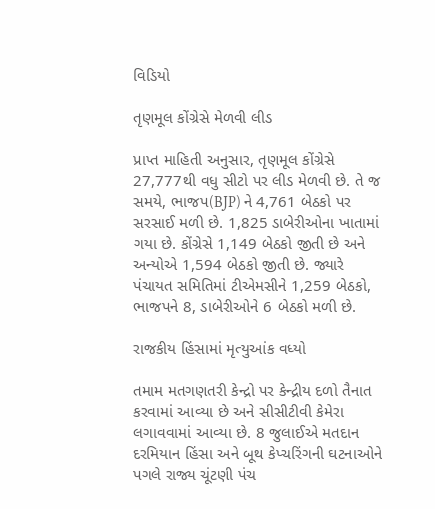વિડિયો

તૃણમૂલ કોંગ્રેસે મેળવી લીડ

પ્રાપ્ત માહિતી અનુસાર, તૃણમૂલ કોંગ્રેસે 27,777થી વધુ સીટો પર લીડ મેળવી છે. તે જ સમયે, ભાજપ(BJP) ને 4,761 બેઠકો પર સરસાઈ મળી છે. 1,825 ડાબેરીઓના ખાતામાં ગયા છે. કોંગ્રેસે 1,149 બેઠકો જીતી છે અને અન્યોએ 1,594 બેઠકો જીતી છે. જ્યારે પંચાયત સમિતિમાં ટીએમસીને 1,259 બેઠકો, ભાજપને 8, ડાબેરીઓને 6 બેઠકો મળી છે.

રાજકીય હિંસામાં મૃત્યુઆંક વધ્યો

તમામ મતગણતરી કેન્દ્રો પર કેન્દ્રીય દળો તૈનાત કરવામાં આવ્યા છે અને સીસીટીવી કેમેરા લગાવવામાં આવ્યા છે. 8 જુલાઈએ મતદાન દરમિયાન હિંસા અને બૂથ કેપ્ચરિંગની ઘટનાઓને પગલે રાજ્ય ચૂંટણી પંચ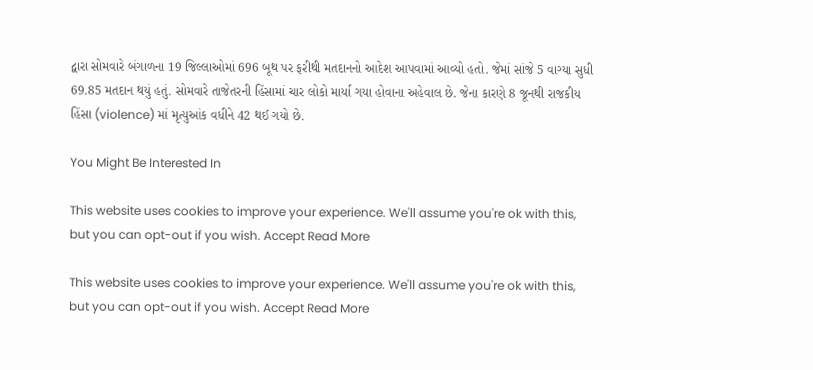દ્વારા સોમવારે બંગાળના 19 જિલ્લાઓમાં 696 બૂથ પર ફરીથી મતદાનનો આદેશ આપવામાં આવ્યો હતો. જેમાં સાંજે 5 વાગ્યા સુધી 69.85 મતદાન થયું હતું. સોમવારે તાજેતરની હિંસામાં ચાર લોકો માર્યા ગયા હોવાના અહેવાલ છે. જેના કારણે 8 જૂનથી રાજકીય હિંસા (violence) માં મૃત્યુઆંક વધીને 42 થઈ ગયો છે.

You Might Be Interested In

This website uses cookies to improve your experience. We'll assume you're ok with this, but you can opt-out if you wish. Accept Read More

This website uses cookies to improve your experience. We'll assume you're ok with this, but you can opt-out if you wish. Accept Read More